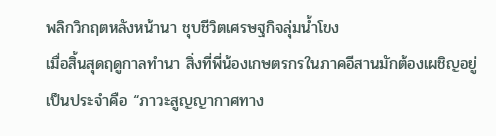พลิกวิกฤตหลังหน้านา ชุบชีวิตเศรษฐกิจลุ่มน้ำโขง
เมื่อสิ้นสุดฤดูกาลทำนา สิ่งที่พี่น้องเกษตรกรในภาคอีสานมักต้องเผชิญอยู่เป็นประจำคือ “ภาวะสูญญากาศทาง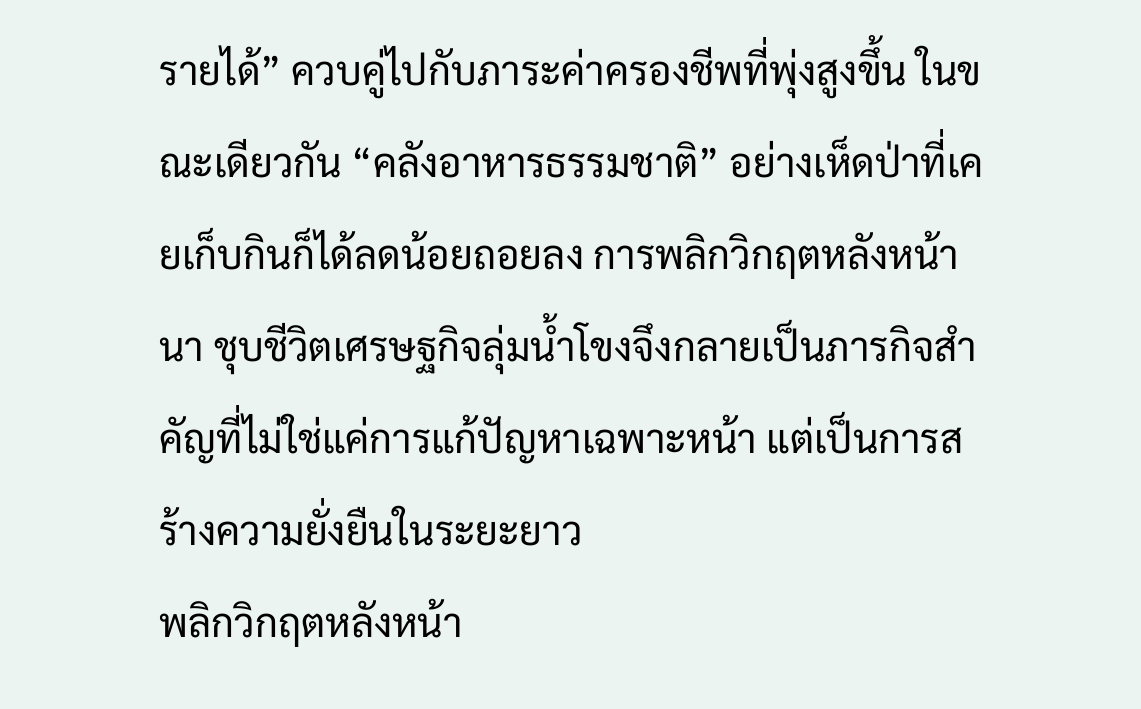รายได้” ควบคู่ไปกับภาระค่าครองชีพที่พุ่งสูงขึ้น ในขณะเดียวกัน “คลังอาหารธรรมชาติ” อย่างเห็ดป่าที่เคยเก็บกินก็ได้ลดน้อยถอยลง การพลิกวิกฤตหลังหน้านา ชุบชีวิตเศรษฐกิจลุ่มน้ำโขงจึงกลายเป็นภารกิจสำคัญที่ไม่ใช่แค่การแก้ปัญหาเฉพาะหน้า แต่เป็นการสร้างความยั่งยืนในระยะยาว
พลิกวิกฤตหลังหน้า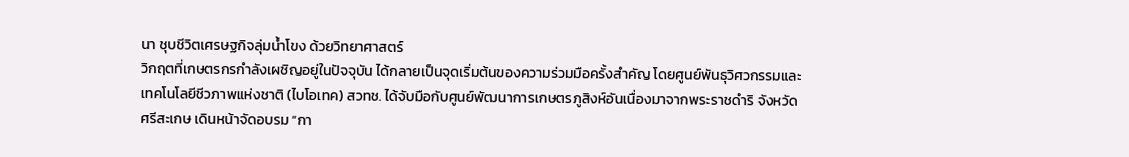นา ชุบชีวิตเศรษฐกิจลุ่มน้ำโขง ด้วยวิทยาศาสตร์
วิกฤตที่เกษตรกรกำลังเผชิญอยู่ในปัจจุบัน ได้กลายเป็นจุดเริ่มต้นของความร่วมมือครั้งสำคัญ โดยศูนย์พันธุวิศวกรรมและเทคโนโลยีชีวภาพแห่งชาติ (ไบโอเทค) สวทช. ได้จับมือกับศูนย์พัฒนาการเกษตรภูสิงห์อันเนื่องมาจากพระราชดำริ จังหวัดศรีสะเกษ เดินหน้าจัดอบรม “กา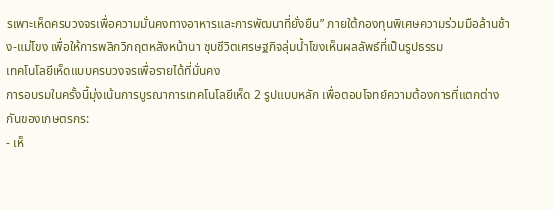รเพาะเห็ดครบวงจรเพื่อความมั่นคงทางอาหารและการพัฒนาที่ยั่งยืน” ภายใต้กองทุนพิเศษความร่วมมือล้านช้าง-แม่โขง เพื่อให้การพลิกวิกฤตหลังหน้านา ชุบชีวิตเศรษฐกิจลุ่มน้ำโขงเห็นผลลัพธ์ที่เป็นรูปธรรม
เทคโนโลยีเห็ดแบบครบวงจรเพื่อรายได้ที่มั่นคง
การอบรมในครั้งนี้มุ่งเน้นการบูรณาการเทคโนโลยีเห็ด 2 รูปแบบหลัก เพื่อตอบโจทย์ความต้องการที่แตกต่างกันของเกษตรกร:
- เห็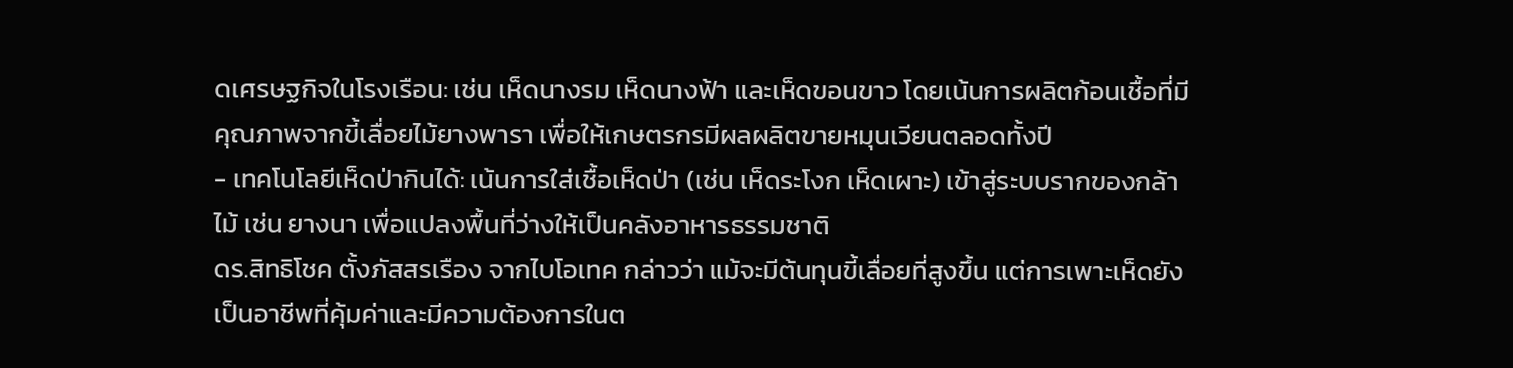ดเศรษฐกิจในโรงเรือน: เช่น เห็ดนางรม เห็ดนางฟ้า และเห็ดขอนขาว โดยเน้นการผลิตก้อนเชื้อที่มีคุณภาพจากขี้เลื่อยไม้ยางพารา เพื่อให้เกษตรกรมีผลผลิตขายหมุนเวียนตลอดทั้งปี
- เทคโนโลยีเห็ดป่ากินได้: เน้นการใส่เชื้อเห็ดป่า (เช่น เห็ดระโงก เห็ดเผาะ) เข้าสู่ระบบรากของกล้าไม้ เช่น ยางนา เพื่อแปลงพื้นที่ว่างให้เป็นคลังอาหารธรรมชาติ
ดร.สิทธิโชค ตั้งภัสสรเรือง จากไบโอเทค กล่าวว่า แม้จะมีต้นทุนขี้เลื่อยที่สูงขึ้น แต่การเพาะเห็ดยังเป็นอาชีพที่คุ้มค่าและมีความต้องการในต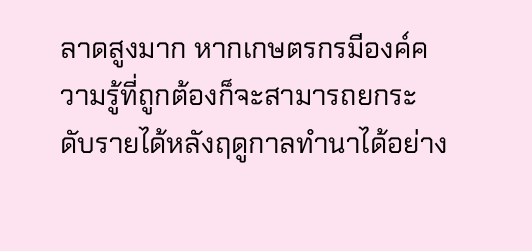ลาดสูงมาก หากเกษตรกรมีองค์ความรู้ที่ถูกต้องก็จะสามารถยกระดับรายได้หลังฤดูกาลทำนาได้อย่าง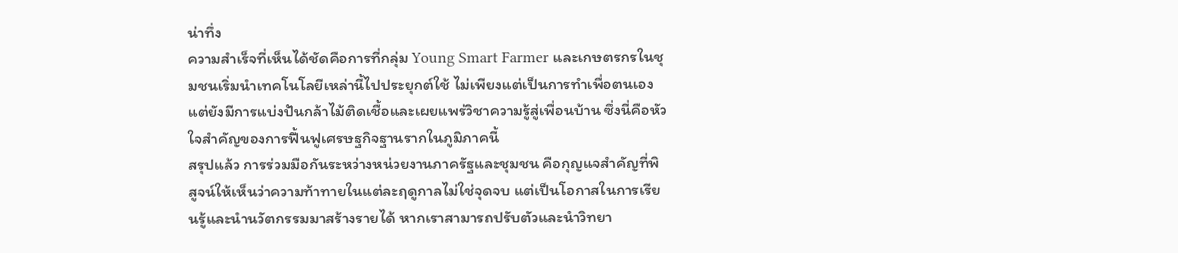น่าทึ่ง
ความสำเร็จที่เห็นได้ชัดคือการที่กลุ่ม Young Smart Farmer และเกษตรกรในชุมชนเริ่มนำเทคโนโลยีเหล่านี้ไปประยุกต์ใช้ ไม่เพียงแต่เป็นการทำเพื่อตนเอง แต่ยังมีการแบ่งปันกล้าไม้ติดเชื้อและเผยแพร่วิชาความรู้สู่เพื่อนบ้าน ซึ่งนี่คือหัวใจสำคัญของการฟื้นฟูเศรษฐกิจฐานรากในภูมิภาคนี้
สรุปแล้ว การร่วมมือกันระหว่างหน่วยงานภาครัฐและชุมชน คือกุญแจสำคัญที่พิสูจน์ให้เห็นว่าความท้าทายในแต่ละฤดูกาลไม่ใช่จุดจบ แต่เป็นโอกาสในการเรียนรู้และนำนวัตกรรมมาสร้างรายได้ หากเราสามารถปรับตัวและนำวิทยา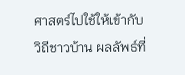ศาสตร์ไปใช้ให้เข้ากับวิถีชาวบ้าน ผลลัพธ์ที่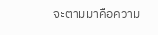จะตามมาคือความ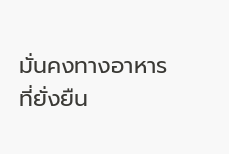มั่นคงทางอาหารที่ยั่งยืน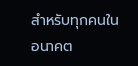สำหรับทุกคนในอนาคต